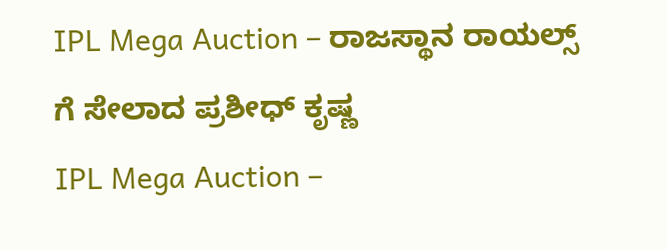IPL Mega Auction – ರಾಜಸ್ಥಾನ ರಾಯಲ್ಸ್ ಗೆ ಸೇಲಾದ ಪ್ರಶೀಧ್ ಕೃಷ್ಣ
IPL Mega Auction –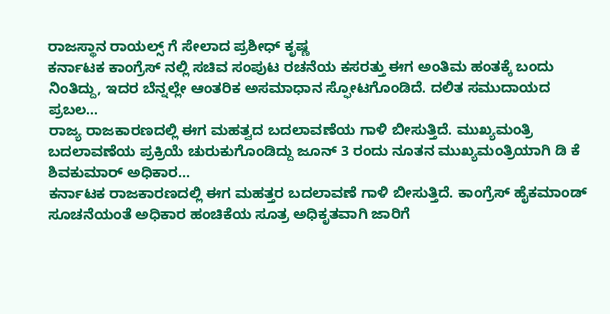ರಾಜಸ್ಥಾನ ರಾಯಲ್ಸ್ ಗೆ ಸೇಲಾದ ಪ್ರಶೀಧ್ ಕೃಷ್ಣ
ಕರ್ನಾಟಕ ಕಾಂಗ್ರೆಸ್ ನಲ್ಲಿ ಸಚಿವ ಸಂಪುಟ ರಚನೆಯ ಕಸರತ್ತು ಈಗ ಅಂತಿಮ ಹಂತಕ್ಕೆ ಬಂದು ನಿಂತಿದ್ದು, ಇದರ ಬೆನ್ನಲ್ಲೇ ಆಂತರಿಕ ಅಸಮಾಧಾನ ಸ್ಫೋಟಗೊಂಡಿದೆ. ದಲಿತ ಸಮುದಾಯದ ಪ್ರಬಲ...
ರಾಜ್ಯ ರಾಜಕಾರಣದಲ್ಲಿ ಈಗ ಮಹತ್ವದ ಬದಲಾವಣೆಯ ಗಾಳಿ ಬೀಸುತ್ತಿದೆ. ಮುಖ್ಯಮಂತ್ರಿ ಬದಲಾವಣೆಯ ಪ್ರಕ್ರಿಯೆ ಚುರುಕುಗೊಂಡಿದ್ದು ಜೂನ್ 3 ರಂದು ನೂತನ ಮುಖ್ಯಮಂತ್ರಿಯಾಗಿ ಡಿ ಕೆ ಶಿವಕುಮಾರ್ ಅಧಿಕಾರ...
ಕರ್ನಾಟಕ ರಾಜಕಾರಣದಲ್ಲಿ ಈಗ ಮಹತ್ತರ ಬದಲಾವಣೆ ಗಾಳಿ ಬೀಸುತ್ತಿದೆ. ಕಾಂಗ್ರೆಸ್ ಹೈಕಮಾಂಡ್ ಸೂಚನೆಯಂತೆ ಅಧಿಕಾರ ಹಂಚಿಕೆಯ ಸೂತ್ರ ಅಧಿಕೃತವಾಗಿ ಜಾರಿಗೆ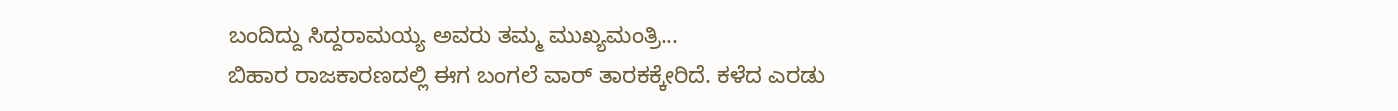ಬಂದಿದ್ದು ಸಿದ್ದರಾಮಯ್ಯ ಅವರು ತಮ್ಮ ಮುಖ್ಯಮಂತ್ರಿ...
ಬಿಹಾರ ರಾಜಕಾರಣದಲ್ಲಿ ಈಗ ಬಂಗಲೆ ವಾರ್ ತಾರಕಕ್ಕೇರಿದೆ. ಕಳೆದ ಎರಡು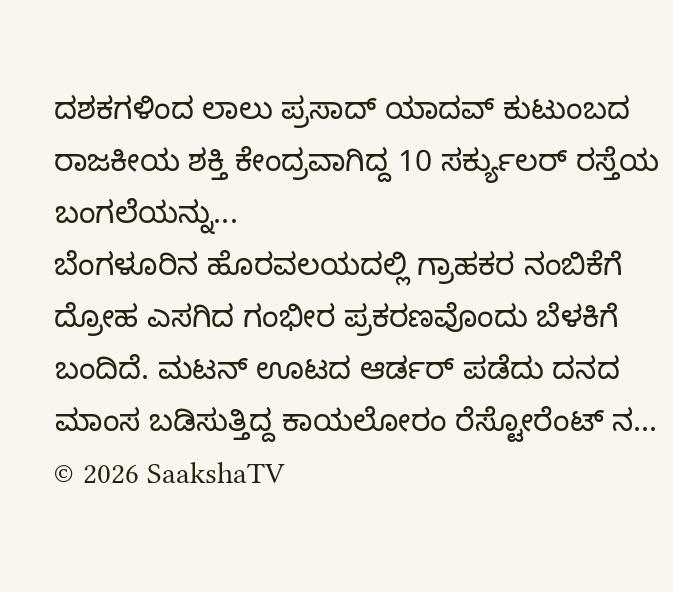ದಶಕಗಳಿಂದ ಲಾಲು ಪ್ರಸಾದ್ ಯಾದವ್ ಕುಟುಂಬದ ರಾಜಕೀಯ ಶಕ್ತಿ ಕೇಂದ್ರವಾಗಿದ್ದ 10 ಸರ್ಕ್ಯುಲರ್ ರಸ್ತೆಯ ಬಂಗಲೆಯನ್ನು...
ಬೆಂಗಳೂರಿನ ಹೊರವಲಯದಲ್ಲಿ ಗ್ರಾಹಕರ ನಂಬಿಕೆಗೆ ದ್ರೋಹ ಎಸಗಿದ ಗಂಭೀರ ಪ್ರಕರಣವೊಂದು ಬೆಳಕಿಗೆ ಬಂದಿದೆ. ಮಟನ್ ಊಟದ ಆರ್ಡರ್ ಪಡೆದು ದನದ ಮಾಂಸ ಬಡಿಸುತ್ತಿದ್ದ ಕಾಯಲೋರಂ ರೆಸ್ಟೋರೆಂಟ್ ನ...
© 2026 SaakshaTV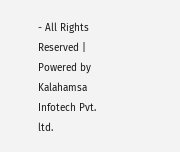- All Rights Reserved | Powered by Kalahamsa Infotech Pvt. ltd.